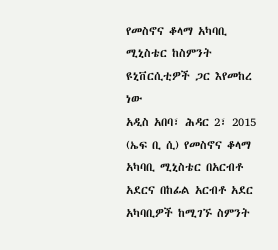የመስኖና ቆላማ አካባቢ ሚኒስቴር ከስምንት ዩኒቨርሲቲዎች ጋር እየመከረ ነው
አዲስ አበባ፣ ሕዳር 2፣ 2015 (ኤፍ ቢ ሲ) የመስኖና ቆላማ አካባቢ ሚኒስቴር በአርብቶ አደርና በከፊል አርብቶ አደር አካባቢዎች ከሚገኙ ስምንት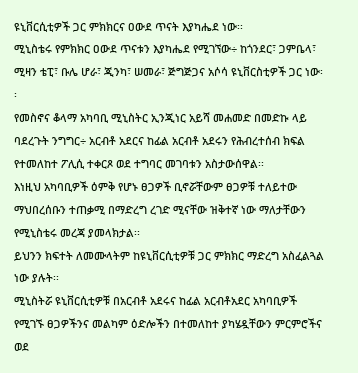ዩኒቨርሲቲዎች ጋር ምክክርና ዐውደ ጥናት እያካሔደ ነው፡፡
ሚኒስቴሩ የምክክር ዐውደ ጥናቱን እያካሔደ የሚገኘው÷ ከጎንደር፣ ጋምቤላ፣ ሚዛን ቴፒ፣ ቡሌ ሆራ፣ ጂንካ፣ ሠመራ፣ ጅግጅጋና አሶሳ ዩኒቨርስቲዎች ጋር ነው፡፡
የመስኖና ቆላማ አካባቢ ሚኒስትር ኢንጂነር አይሻ መሐመድ በመድኩ ላይ ባደረጉት ንግግር÷ አርብቶ አደርና ከፊል አርብቶ አደሩን የሕብረተሰብ ክፍል የተመለከተ ፖሊሲ ተቀርጾ ወደ ተግባር መገባቱን አስታውሰዋል፡፡
እነዚህ አካባቢዎች ዕምቅ የሆኑ ፀጋዎች ቢኖሯቸውም ፀጋዎቹ ተለይተው ማህበረሰቡን ተጠቃሚ በማድረግ ረገድ ሚናቸው ዝቅተኛ ነው ማለታቸውን የሚኒስቴሩ መረጃ ያመላክታል፡፡
ይህንን ክፍተት ለመሙላትም ከዩኒቨርሲቲዎቹ ጋር ምክክር ማድረግ አስፈልጓል ነው ያሉት፡፡
ሚኒስትሯ ዩኒቨርሲቲዎቹ በአርብቶ አደሩና ከፊል አርብቶአደር አካባቢዎች የሚገኙ ፀጋዎችንና መልካም ዕድሎችን በተመለከተ ያካሄዷቸውን ምርምሮችና ወደ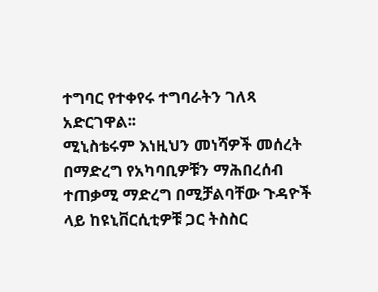ተግባር የተቀየሩ ተግባራትን ገለጻ አድርገዋል፡፡
ሚኒስቴሩም እነዚህን መነሻዎች መሰረት በማድረግ የአካባቢዎቹን ማሕበረሰብ ተጠቃሚ ማድረግ በሚቻልባቸው ጉዳዮች ላይ ከዩኒቨርሲቲዎቹ ጋር ትስስር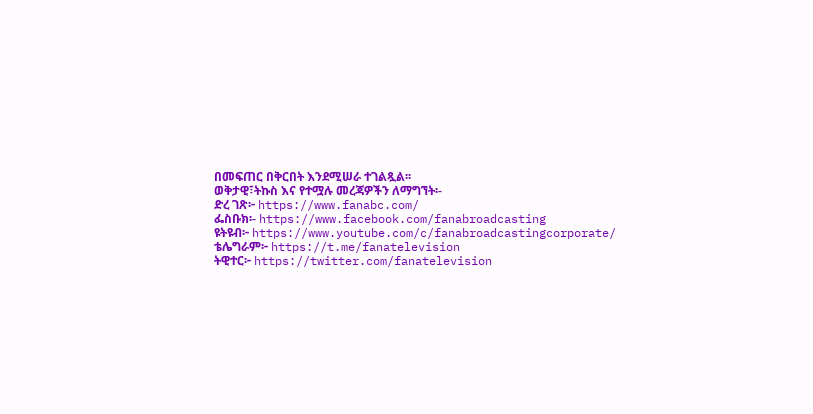በመፍጠር በቅርበት እንደሚሠራ ተገልጿል፡፡
ወቅታዊ፣ትኩስ እና የተሟሉ መረጃዎችን ለማግኘት፡-
ድረ ገጽ፦ https://www.fanabc.com/
ፌስቡክ፡- https://www.facebook.com/fanabroadcasting
ዩትዩብ፦ https://www.youtube.com/c/fanabroadcastingcorporate/
ቴሌግራም፦ https://t.me/fanatelevision
ትዊተር፦ https://twitter.com/fanatelevision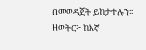በመወዳጀት ይከታተሉን፡፡
ዘወትር፦ ከእኛ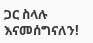ጋር ስላሉ እናመሰግናለን!